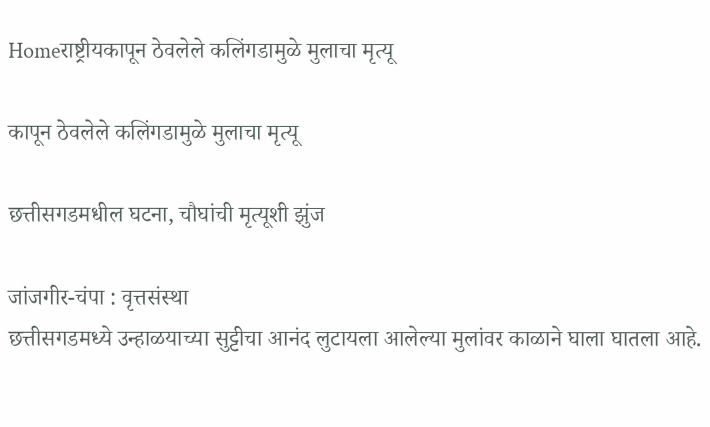Homeराष्ट्रीयकापून ठेवलेले कलिंगडामुळे मुलाचा मृत्यू

कापून ठेवलेले कलिंगडामुळे मुलाचा मृत्यू

छत्तीसगडमधील घटना, चौघांची मृत्यूशी झुंज

जांजगीर-चंपा : वृत्तसंस्था
छत्तीसगडमध्ये उन्हाळयाच्या सुट्टीचा आनंद लुटायला आलेल्या मुलांवर काळाने घाला घातला आहे.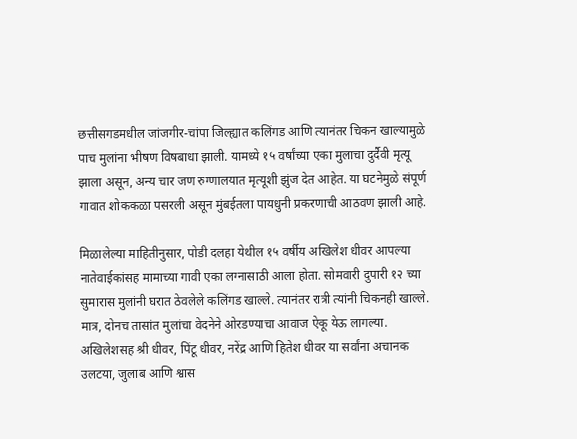छत्तीसगडमधील जांजगीर-चांपा जिल्ह्यात कलिंगड आणि त्यानंतर चिकन खाल्यामुळे पाच मुलांना भीषण विषबाधा झाली. यामध्ये १५ वर्षांच्या एका मुलाचा दुर्दैवी मृत्यू झाला असून, अन्य चार जण रुग्णालयात मृत्यूशी झुंज देत आहेत. या घटनेमुळे संपूर्ण गावात शोककळा पसरली असून मुंबईतला पायधुनी प्रकरणाची आठवण झाली आहे.

मिळालेल्या माहितीनुसार, पोडी दलहा येथील १५ वर्षीय अखिलेश धीवर आपल्या नातेवाईकांसह मामाच्या गावी एका लग्नासाठी आला होता. सोमवारी दुपारी १२ च्या सुमारास मुलांनी घरात ठेवलेले कलिंगड खाल्ले. त्यानंतर रात्री त्यांनी चिकनही खाल्ले. मात्र, दोनच तासांत मुलांचा वेदनेने ओरडण्याचा आवाज ऐकू येऊ लागल्या. अखिलेशसह श्री धीवर, पिंटू धीवर, नरेंद्र आणि हितेश धीवर या सर्वांना अचानक उलटया, जुलाब आणि श्वास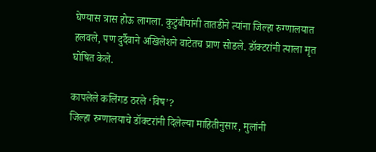घेण्यास त्रास होऊ लागला. कुटुंबीयांनी तातडीने त्यांना जिल्हा रुग्णालयात हलवले, पण दुर्दैवाने अखिलेशने वाटेतच प्राण सोडले. डॉक्टरांनी त्याला मृत घोषित केले.

कापलेले कलिंगड ठरले ‘विष’?
जिल्हा रुग्णालयाचे डॉक्टरांनी दिलेल्या माहितीनुसार, मुलांनी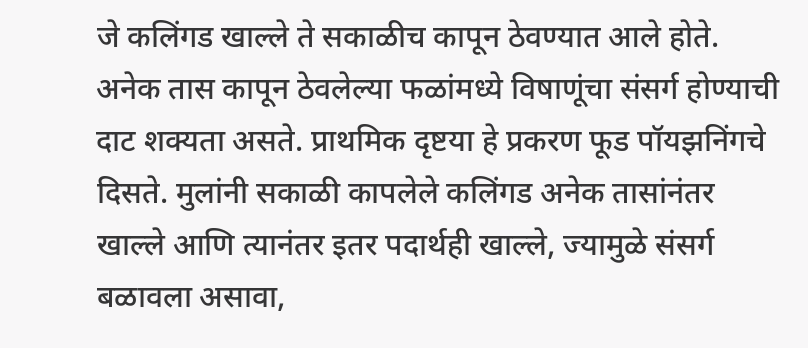जे कलिंगड खाल्ले ते सकाळीच कापून ठेवण्यात आले होते. अनेक तास कापून ठेवलेल्या फळांमध्ये विषाणूंचा संसर्ग होण्याची दाट शक्यता असते. प्राथमिक दृष्टया हे प्रकरण फूड पॉयझनिंगचे दिसते. मुलांनी सकाळी कापलेले कलिंगड अनेक तासांनंतर खाल्ले आणि त्यानंतर इतर पदार्थही खाल्ले, ज्यामुळे संसर्ग बळावला असावा,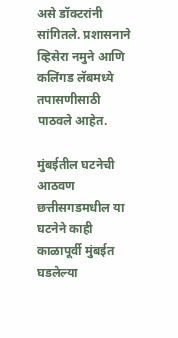असे डॉक्टरांनी सांगितले. प्रशासनाने व्हिसेरा नमुने आणि कलिंगड लॅबमध्ये तपासणीसाठी पाठवले आहेत.

मुंबईतील घटनेची आठवण
छत्तीसगडमधील या घटनेने काही काळापूर्वी मुंबईत घडलेल्या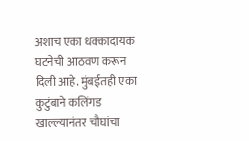अशाच एका धक्कादायक घटनेची आठवण करून दिली आहे. मुंबईतही एका कुटुंबाने कलिंगड खाल्ल्यानंतर चौघांचा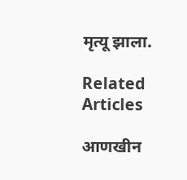मृत्यू झाला.

Related Articles

आणखीन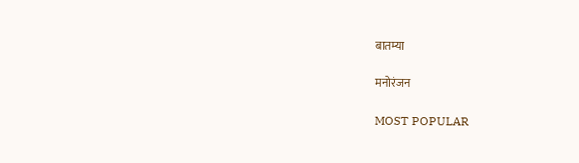बातम्या

मनोरंजन

MOST POPULAR